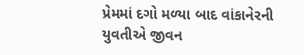પ્રેમમાં દગો મળ્યા બાદ વાંકાનેરની યુવતીએ જીવન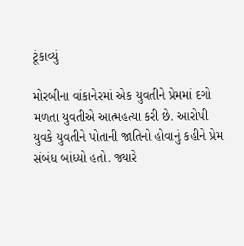ટૂંકાવ્યું

મોરબીના વાંકાનેરમાં એક યુવતીને પ્રેમમાં દગો મળતા યુવતીએ આત્મહત્યા કરી છે. આરોપી યુવકે યુવતીને પોતાની જાતિનો હોવાનું કહીને પ્રેમ સંબંધ બાંધ્યો હતો. જ્યારે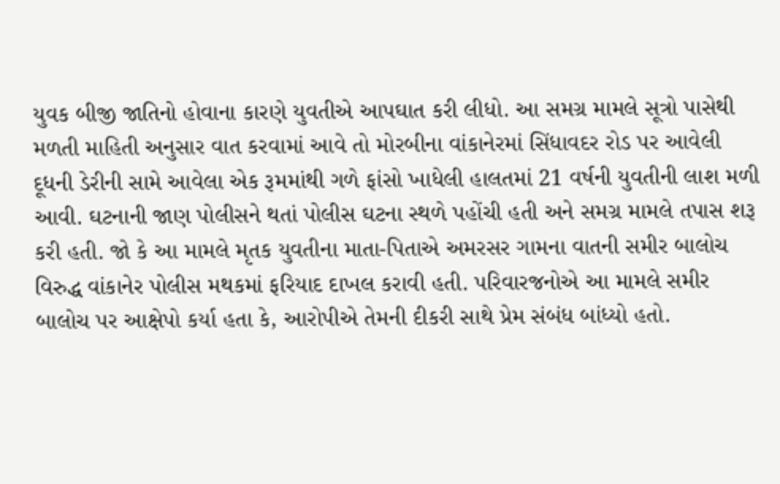યુવક બીજી જાતિનો હોવાના કારણે યુવતીએ આપઘાત કરી લીધો. આ સમગ્ર મામલે સૂત્રો પાસેથી મળતી માહિતી અનુસાર વાત કરવામાં આવે તો મોરબીના વાંકાનેરમાં સિંધાવદર રોડ પર આવેલી દૂધની ડેરીની સામે આવેલા એક રૂમમાંથી ગળે ફાંસો ખાધેલી હાલતમાં 21 વર્ષની યુવતીની લાશ મળી આવી. ઘટનાની જાણ પોલીસને થતાં પોલીસ ઘટના સ્થળે પહોંચી હતી અને સમગ્ર મામલે તપાસ શરૂ કરી હતી. જો કે આ મામલે મૃતક યુવતીના માતા-પિતાએ અમરસર ગામના વાતની સમીર બાલોચ વિરુદ્ધ વાંકાનેર પોલીસ મથકમાં ફરિયાદ દાખલ કરાવી હતી. પરિવારજનોએ આ મામલે સમીર બાલોચ પર આક્ષેપો કર્યા હતા કે, આરોપીએ તેમની દીકરી સાથે પ્રેમ સંબંધ બાંધ્યો હતો.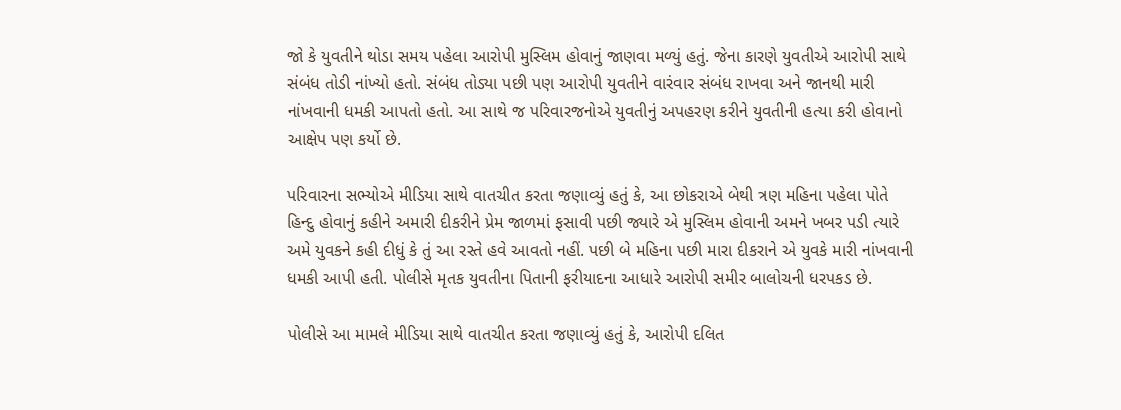જો કે યુવતીને થોડા સમય પહેલા આરોપી મુસ્લિમ હોવાનું જાણવા મળ્યું હતું. જેના કારણે યુવતીએ આરોપી સાથે સંબંધ તોડી નાંખ્યો હતો. સંબંધ તોડ્યા પછી પણ આરોપી યુવતીને વારંવાર સંબંધ રાખવા અને જાનથી મારી નાંખવાની ધમકી આપતો હતો. આ સાથે જ પરિવારજનોએ યુવતીનું અપહરણ કરીને યુવતીની હત્યા કરી હોવાનો આક્ષેપ પણ કર્યો છે.

પરિવારના સભ્યોએ મીડિયા સાથે વાતચીત કરતા જણાવ્યું હતું કે, આ છોકરાએ બેથી ત્રણ મહિના પહેલા પોતે હિન્દુ હોવાનું કહીને અમારી દીકરીને પ્રેમ જાળમાં ફસાવી પછી જ્યારે એ મુસ્લિમ હોવાની અમને ખબર પડી ત્યારે અમે યુવકને કહી દીધું કે તું આ રસ્તે હવે આવતો નહીં. પછી બે મહિના પછી મારા દીકરાને એ યુવકે મારી નાંખવાની ધમકી આપી હતી. પોલીસે મૃતક યુવતીના પિતાની ફરીયાદના આધારે આરોપી સમીર બાલોચની ધરપકડ છે.

પોલીસે આ મામલે મીડિયા સાથે વાતચીત કરતા જણાવ્યું હતું કે, આરોપી દલિત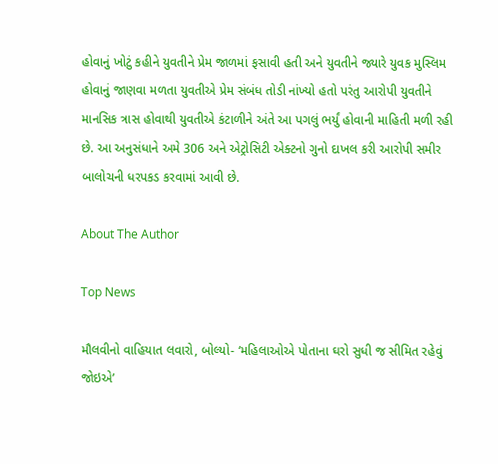હોવાનું ખોટું કહીને યુવતીને પ્રેમ જાળમાં ફસાવી હતી અને યુવતીને જ્યારે યુવક મુસ્લિમ હોવાનું જાણવા મળતા યુવતીએ પ્રેમ સંબંધ તોડી નાંખ્યો હતો પરંતુ આરોપી યુવતીને માનસિક ત્રાસ હોવાથી યુવતીએ કંટાળીને અંતે આ પગલું ભર્યું હોવાની માહિતી મળી રહી છે. આ અનુસંધાને અમે 306 અને એટ્રોસિટી એક્ટનો ગુનો દાખલ કરી આરોપી સમીર બાલોચની ધરપકડ કરવામાં આવી છે.

About The Author

Top News

મૌલવીનો વાહિયાત લવારો, બોલ્યો- ‘મહિલાઓએ પોતાના ઘરો સુધી જ સીમિત રહેવું જોઇએ’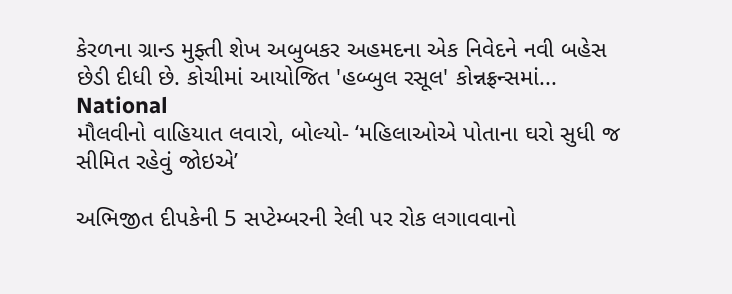કેરળના ગ્રાન્ડ મુફ્તી શેખ અબુબકર અહમદના એક નિવેદને નવી બહેસ છેડી દીધી છે. કોચીમાં આયોજિત 'હબ્બુલ રસૂલ' કોન્નફ્રન્સમાં...
National
મૌલવીનો વાહિયાત લવારો, બોલ્યો- ‘મહિલાઓએ પોતાના ઘરો સુધી જ સીમિત રહેવું જોઇએ’

અભિજીત દીપકેની 5 સપ્ટેમ્બરની રેલી પર રોક લગાવવાનો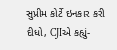સુપ્રીમ કોર્ટે ઇનકાર કરી દીધો, CJIએ કહ્યું-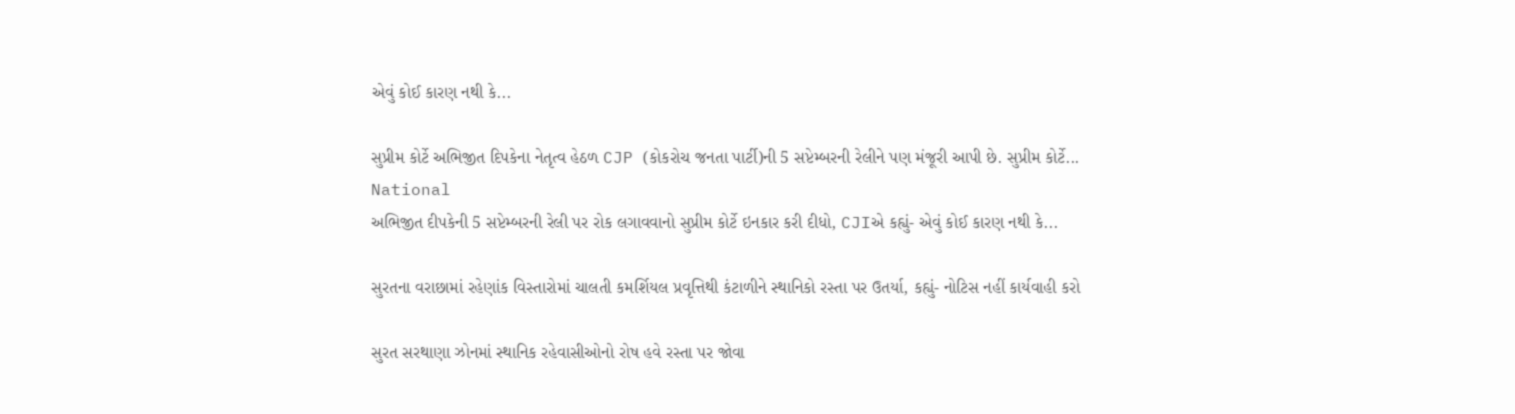એવું કોઈ કારણ નથી કે...

સુપ્રીમ કોર્ટે અભિજીત દિપકેના નેતૃત્વ હેઠળ CJP (કોકરોચ જનતા પાર્ટી)ની 5 સપ્ટેમ્બરની રેલીને પણ મંજૂરી આપી છે. સુપ્રીમ કોર્ટે...
National
અભિજીત દીપકેની 5 સપ્ટેમ્બરની રેલી પર રોક લગાવવાનો સુપ્રીમ કોર્ટે ઇનકાર કરી દીધો, CJIએ કહ્યું- એવું કોઈ કારણ નથી કે...

સુરતના વરાછામાં રહેણાંક વિસ્તારોમાં ચાલતી કમર્શિયલ પ્રવૃત્તિથી કંટાળીને સ્થાનિકો રસ્તા પર ઉતર્યા, કહ્યું- નોટિસ નહીં કાર્યવાહી કરો

સુરત સરથાણા ઝોનમાં સ્થાનિક રહેવાસીઓનો રોષ હવે રસ્તા પર જોવા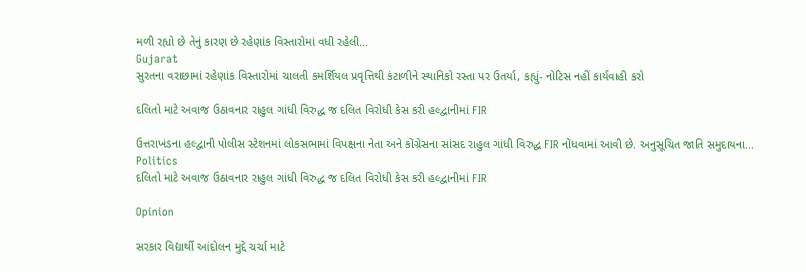મળી રહ્યો છે તેનું કારણ છે રહેણાંક વિસ્તારોમાં વધી રહેલી...
Gujarat
સુરતના વરાછામાં રહેણાંક વિસ્તારોમાં ચાલતી કમર્શિયલ પ્રવૃત્તિથી કંટાળીને સ્થાનિકો રસ્તા પર ઉતર્યા, કહ્યું- નોટિસ નહીં કાર્યવાહી કરો

દલિતો માટે અવાજ ઉઠાવનાર રાહુલ ગાંધી વિરુદ્ધ જ દલિત વિરોધી કેસ કરી હલ્દ્વાનીમાં FIR

ઉત્તરાખંડના હલ્દ્વાની પોલીસ સ્ટેશનમાં લોકસભામાં વિપક્ષના નેતા અને કોંગ્રેસના સાંસદ રાહુલ ગાંધી વિરુદ્ધ FIR નોંધવામાં આવી છે. અનુસૂચિત જાતિ સમુદાયના...
Politics
દલિતો માટે અવાજ ઉઠાવનાર રાહુલ ગાંધી વિરુદ્ધ જ દલિત વિરોધી કેસ કરી હલ્દ્વાનીમાં FIR

Opinion

સરકાર વિદ્યાર્થી આંદોલન મુદ્દે ચર્ચા માટે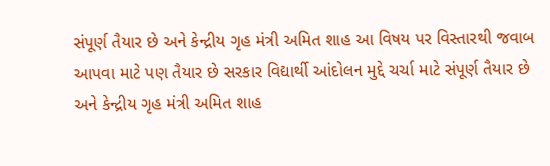સંપૂર્ણ તૈયાર છે અને કેન્દ્રીય ગૃહ મંત્રી અમિત શાહ આ વિષય પર વિસ્તારથી જવાબ આપવા માટે પણ તૈયાર છે સરકાર વિદ્યાર્થી આંદોલન મુદ્દે ચર્ચા માટે સંપૂર્ણ તૈયાર છે અને કેન્દ્રીય ગૃહ મંત્રી અમિત શાહ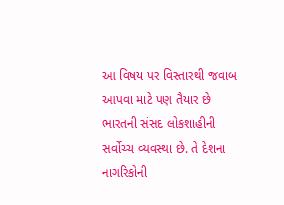આ વિષય પર વિસ્તારથી જવાબ આપવા માટે પણ તૈયાર છે
ભારતની સંસદ લોકશાહીની સર્વોચ્ચ વ્યવસ્થા છે. તે દેશના નાગરિકોની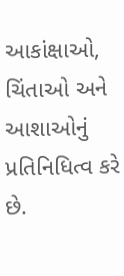આકાંક્ષાઓ, ચિંતાઓ અને આશાઓનું પ્રતિનિધિત્વ કરે છે.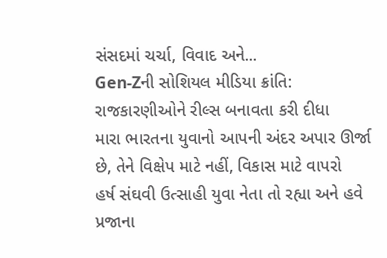સંસદમાં ચર્ચા, વિવાદ અને...
Gen-Zની સોશિયલ મીડિયા ક્રાંતિ: રાજકારણીઓને રીલ્સ બનાવતા કરી દીધા
મારા ભારતના યુવાનો આપની અંદર અપાર ઊર્જા છે, તેને વિક્ષેપ માટે નહીં, વિકાસ માટે વાપરો
હર્ષ સંઘવી ઉત્સાહી યુવા નેતા તો રહ્યા અને હવે પ્રજાના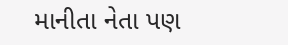માનીતા નેતા પણ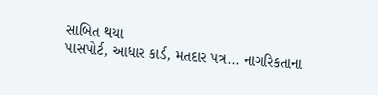સાબિત થયા
પાસપોર્ટ, આધાર કાર્ડ, મતદાર પત્ર... નાગરિકતાના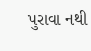પુરાવા નથી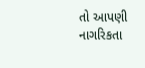તો આપણી નાગરિકતા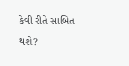કેવી રીતે સાબિત થશે?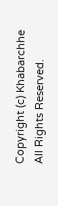Copyright (c) Khabarchhe All Rights Reserved.